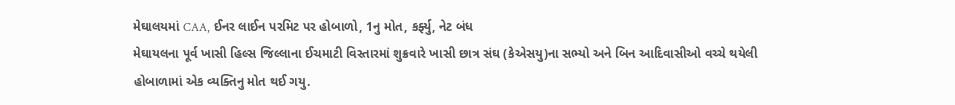મેઘાલયમાં CAA, ઈનર લાઈન પરમિટ પર હોબાળો, 1નુ મોત, કર્ફ્યુ, નેટ બંધ
મેઘાયલના પૂર્વ ખાસી હિલ્સ જિલ્લાના ઈચમાટી વિસ્તારમાં શુક્રવારે ખાસી છાત્ર સંઘ (કેએસયુ)ના સભ્યો અને બિન આદિવાસીઓ વચ્ચે થયેલી હોબાળામાં એક વ્યક્તિનુ મોત થઈ ગયુ.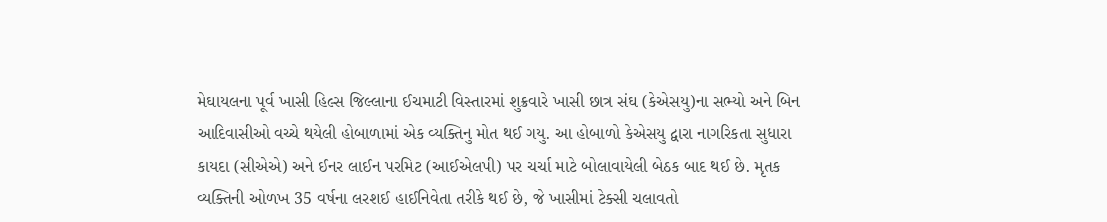મેઘાયલના પૂર્વ ખાસી હિલ્સ જિલ્લાના ઈચમાટી વિસ્તારમાં શુક્રવારે ખાસી છાત્ર સંઘ (કેએસયુ)ના સભ્યો અને બિન આદિવાસીઓ વચ્ચે થયેલી હોબાળામાં એક વ્યક્તિનુ મોત થઈ ગયુ. આ હોબાળો કેએસયુ દ્વારા નાગરિકતા સુધારા કાયદા (સીએએ) અને ઈનર લાઈન પરમિટ (આઈએલપી) પર ચર્ચા માટે બોલાવાયેલી બેઠક બાદ થઈ છે. મૃતક વ્યક્તિની ઓળખ 35 વર્ષના લરશઈ હાઈનિવેતા તરીકે થઈ છે, જે ખાસીમાં ટેક્સી ચલાવતો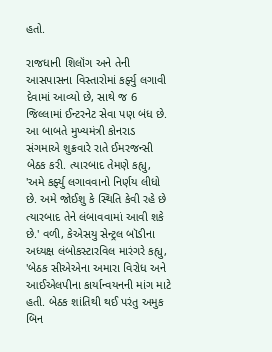હતો.

રાજધાની શિલૉંગ અને તેની આસપાસના વિસ્તારોમાં કર્ફ્યુ લગાવી દેવામાં આવ્યો છે, સાથે જ 6 જિલ્લામાં ઈન્ટરનેટ સેવા પણ બંધ છે. આ બાબતે મુખ્યમંત્રી કોનરાડ સંગમાએ શુક્રવારે રાતે ઈમરજન્સી બેઠક કરી. ત્યારબાદ તેમણે કહ્યુ, 'અમે કર્ફ્યુ લગાવવાનો નિર્ણય લીધો છે. અમે જોઈશુ કે સ્થિતિ કેવી રહે છે ત્યારબાદ તેને લંબાવવામાં આવી શકે છે.' વળી, કેએસયુ સેન્ટ્રલ બૉડીના અધ્યક્ષ લંબોકસ્ટારવિલ મારંગરે કહ્યુ, 'બેઠક સીએએના અમારા વિરોધ અને આઈએલપીના કાર્યાન્વયનની માંગ માટે હતી. બેઠક શાંતિથી થઈ પરંતુ અમુક બિન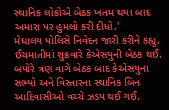સ્થાનિક લોકોએ બેઠક ખતમ થયા બાદ અમારા પર હુમલો કરી દીધો.'
મેઘાલય પોલિસે નિવેદન જારી કરીને કહ્યુ, ઈચમાતીમાં શુક્રવારે કેએસયુની બેઠક થઈ. બપોરે ત્રણ વાગે બેઠક બાદ કેએસયુના સભ્યો અને વિસ્તારના સ્થાનિક બિન આદિવાસીઓ વચ્ચે ઝડપ થઈ ગઈ.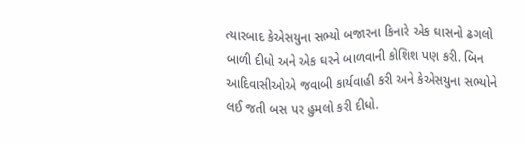ત્યારબાદ કેએસયુના સભ્યો બજારના કિનારે એક ઘાસનો ઢગલો બાળી દીધો અને એક ઘરને બાળવાની કોશિશ પણ કરી. બિન આદિવાસીઓએ જવાબી કાર્યવાહી કરી અને કેએસયુના સભ્યોને લઈ જતી બસ પર હુમલો કરી દીધો.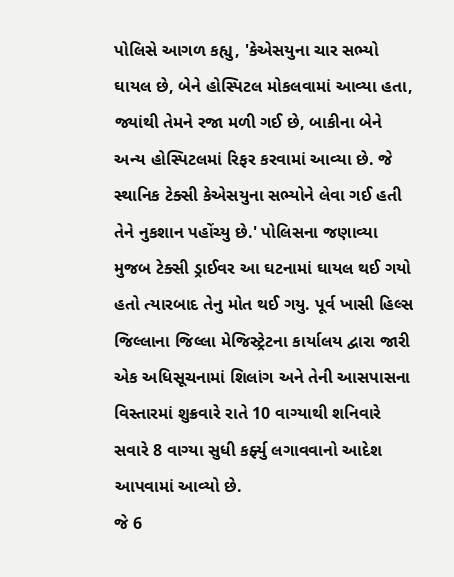પોલિસે આગળ કહ્યુ, 'કેએસયુના ચાર સભ્યો ઘાયલ છે, બેને હોસ્પિટલ મોકલવામાં આવ્યા હતા, જ્યાંથી તેમને રજા મળી ગઈ છે, બાકીના બેને અન્ય હોસ્પિટલમાં રિફર કરવામાં આવ્યા છે. જે સ્થાનિક ટેક્સી કેએસયુના સભ્યોને લેવા ગઈ હતી તેને નુકશાન પહોંચ્યુ છે.' પોલિસના જણાવ્યા મુજબ ટેક્સી ડ્રાઈવર આ ઘટનામાં ઘાયલ થઈ ગયો હતો ત્યારબાદ તેનુ મોત થઈ ગયુ. પૂર્વ ખાસી હિલ્સ જિલ્લાના જિલ્લા મેજિસ્ટ્રેટના કાર્યાલય દ્વારા જારી એક અધિસૂચનામાં શિલાંગ અને તેની આસપાસના વિસ્તારમાં શુક્રવારે રાતે 10 વાગ્યાથી શનિવારે સવારે 8 વાગ્યા સુધી કર્ફ્યુ લગાવવાનો આદેશ આપવામાં આવ્યો છે.
જે 6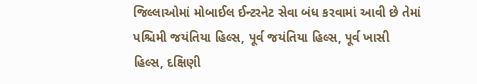જિલ્લાઓમાં મોબાઈલ ઈન્ટરનેટ સેવા બંધ કરવામાં આવી છે તેમાં પશ્ચિમી જયંતિયા હિલ્સ, પૂર્વ જયંતિયા હિલ્સ, પૂર્વ ખાસી હિલ્સ, દક્ષિણી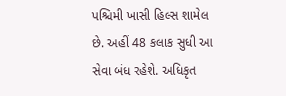પશ્ચિમી ખાસી હિલ્સ શામેલ છે. અહીં 48 કલાક સુધી આ સેવા બંધ રહેશે. અધિકૃત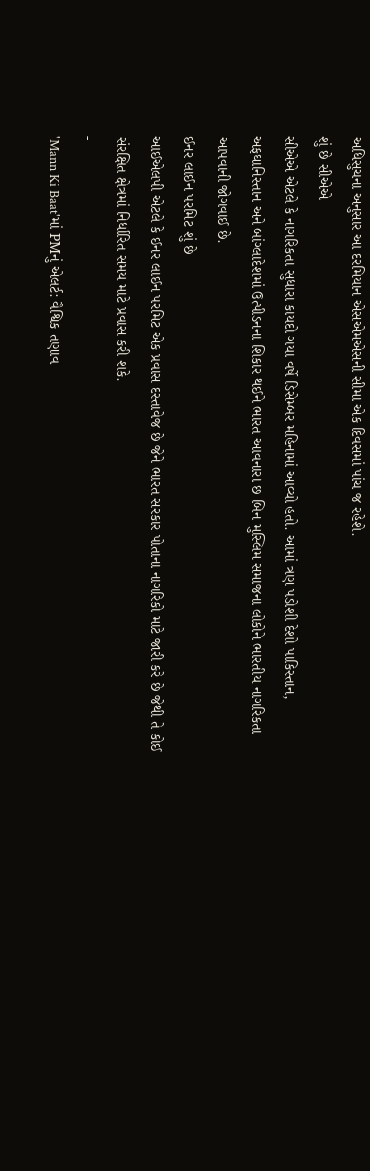અધિસુચના અનુસાર આ દરમિયાન એસએમએસની સીમા એક દિવસમાં પાંચ જ રહેશે.
શું છે સીએએ
સીએએ એટલે કે નાગરિકતા સુધારા કાયદો ગયા વર્ષે ડિસેમ્બર મહિનામાં આવ્યો હતો. આમાં ત્રણ પડોશી દેશો પાકિસ્તાન, અફઘાનિસ્તાન અને બાંગ્લાદેશમાં ઉત્પીડનના શિકાર થઈને ભારત આવનારા છ બિન મુસ્લિમ સમાજના લોકોને ભારતીય નાગરિકતા આપવાની જોગવાઈ છે.
ઈનર લાઈન પરમિટ શું છે
આઈએલપી એટલે કે ઈનર લાઈન પરમિટ એક પ્રવાસ દસ્તાવેજ છે જેને ભારત સરકાર પોતાના નાગરિકો માટે જારી કરે છે જેથી તે કોઈ સંરક્ષિત ક્ષેત્રમાં નિર્ધારિત સમય માટે પ્રવાસ કરી શકે.
-
'Mann Ki Baat'માં PMનું એલર્ટ: વૈશ્વિક તણાવ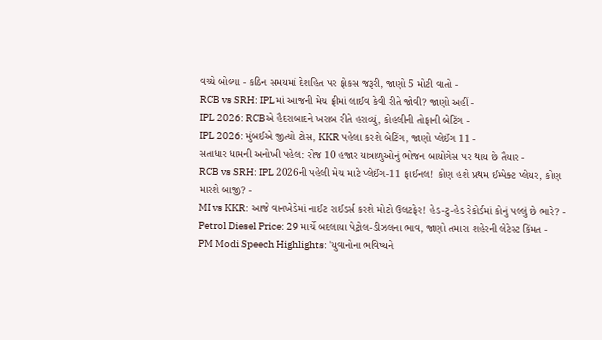વચ્ચે બોલ્યા - કઠિન સમયમાં દેશહિત પર ફોકસ જરૂરી, જાણો 5 મોટી વાતો -
RCB vs SRH: IPLમાં આજની મેચ ફ્રીમાં લાઈવ કેવી રીતે જોવી? જાણો અહીં -
IPL 2026: RCBએ હૈદરાબાદને ખરાબ રીતે હરાવ્યું, કોહલીની તોફાની બેટિંગ -
IPL 2026: મુંબઈએ જીત્યો ટોસ, KKR પહેલા કરશે બેટિંગ, જાણો પ્લેઈંગ 11 -
સતાધાર ધામની અનોખી પહેલ: રોજ 10 હજાર યાત્રાળુઓનું ભોજન બાયોગેસ પર થાય છે તૈયાર -
RCB vs SRH: IPL 2026ની પહેલી મેચ માટે પ્લેઈંગ-11 ફાઈનલ! કોણ હશે પ્રથમ ઈમ્પેક્ટ પ્લેયર, કોણ મારશે બાજી? -
MI vs KKR: આજે વાનખેડેમાં નાઈટ રાઈડર્સ કરશે મોટો ઉલટફેર! હેડ-ટુ-હેડ રેકોર્ડમાં કોનું પલ્લું છે ભારે? -
Petrol Diesel Price: 29 માર્ચે બદલાયા પેટ્રોલ-ડીઝલના ભાવ, જાણો તમારા શહેરની લેટેસ્ટ કિંમત -
PM Modi Speech Highlights: 'યુવાનોના ભવિષ્યને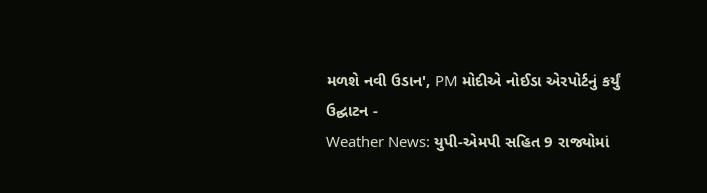મળશે નવી ઉડાન', PM મોદીએ નોઈડા એરપોર્ટનું કર્યું ઉદ્ઘાટન -
Weather News: યુપી-એમપી સહિત 9 રાજ્યોમાં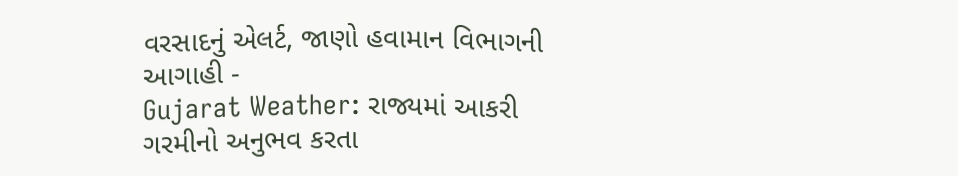વરસાદનું એલર્ટ, જાણો હવામાન વિભાગની આગાહી -
Gujarat Weather: રાજ્યમાં આકરી ગરમીનો અનુભવ કરતા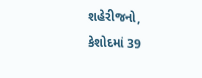શહેરીજનો, કેશોદમાં 39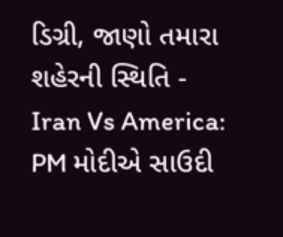ડિગ્રી, જાણો તમારા શહેરની સ્થિતિ -
Iran Vs America: PM મોદીએ સાઉદી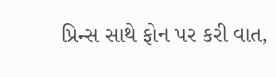પ્રિન્સ સાથે ફોન પર કરી વાત,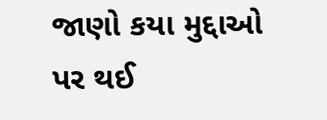જાણો કયા મુદ્દાઓ પર થઈ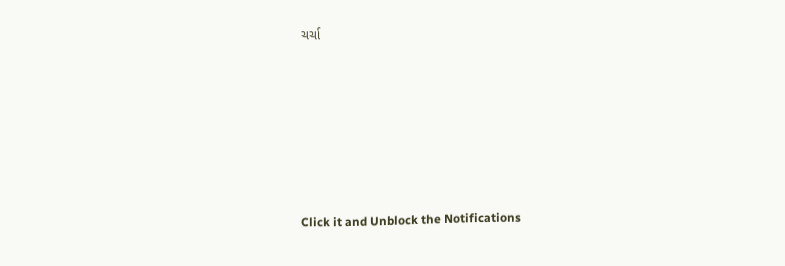ચર્ચા







Click it and Unblock the Notifications